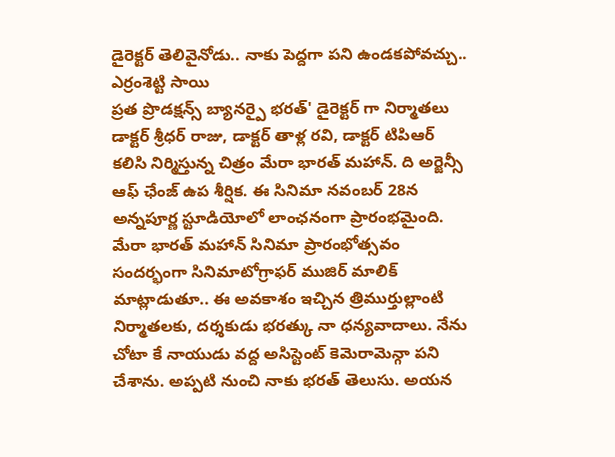డైరెక్టర్ తెలివైనోడు.. నాకు పెద్దగా పని ఉండకపోవచ్చు.. ఎర్రంశెట్టి సాయి
ప్రత ప్రొడక్షన్స్ బ్యానర్పై భరత్' డైరెక్టర్ గా నిర్మాతలు డాక్టర్ శ్రీధర్ రాజు, డాక్టర్ తాళ్ల రవి, డాక్టర్ టిపిఆర్ కలిసి నిర్మిస్తున్న చిత్రం మేరా భారత్ మహాన్. ది అర్జెన్సీ ఆఫ్ ఛేంజ్ ఉప శీర్షిక. ఈ సినిమా నవంబర్ 28న అన్నపూర్ణ స్టూడియోలో లాంఛనంగా ప్రారంభమైంది.
మేరా భారత్ మహాన్ సినిమా ప్రారంభోత్సవం సందర్భంగా సినిమాటోగ్రాఫర్ ముజిర్ మాలిక్ మాట్లాడుతూ.. ఈ అవకాశం ఇచ్చిన త్రిముర్తుల్లాంటి నిర్మాతలకు, దర్శకుడు భరత్కు నా ధన్యవాదాలు. నేను చోటా కే నాయుడు వద్ద అసిస్టెంట్ కెమెరామెన్గా పని చేశాను. అప్పటి నుంచి నాకు భరత్ తెలుసు. అయన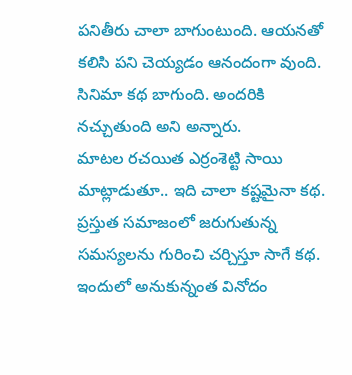పనితీరు చాలా బాగుంటుంది. ఆయనతో కలిసి పని చెయ్యడం ఆనందంగా వుంది. సినిమా కథ బాగుంది. అందరికి నచ్చుతుంది అని అన్నారు.
మాటల రచయిత ఎర్రంశెట్టి సాయి మాట్లాడుతూ.. ఇది చాలా కష్టమైనా కథ. ప్రస్తుత సమాజంలో జరుగుతున్న సమస్యలను గురించి చర్చిస్తూ సాగే కథ. ఇందులో అనుకున్నంత వినోదం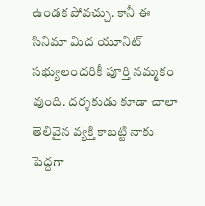ఉండక పోవచ్చు. కానీ ఈ సినిమా మిద యూనిట్ సభ్యులందరికీ పూర్తి నమ్మకం వుంది. దర్శకుడు కూడా చాలా తెలివైన వ్యక్తి కాబట్టి నాకు పెద్దగా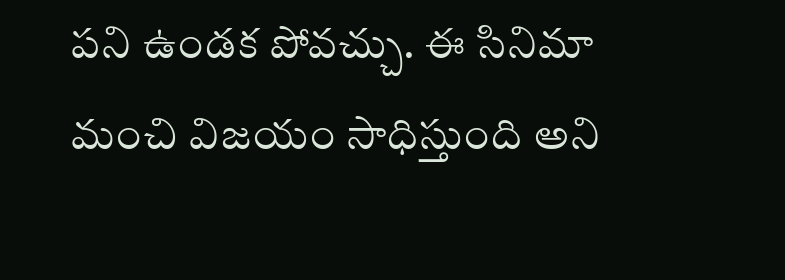పని ఉండక పోవచ్చు. ఈ సినిమా మంచి విజయం సాధిస్తుంది అని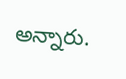అన్నారు.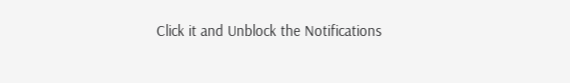Click it and Unblock the Notifications